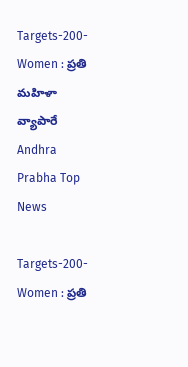Targets-200-Women : ప్రతి మ‌హిళా వ్యాపారే Andhra Prabha Top News

Targets-200-Women : ప్రతి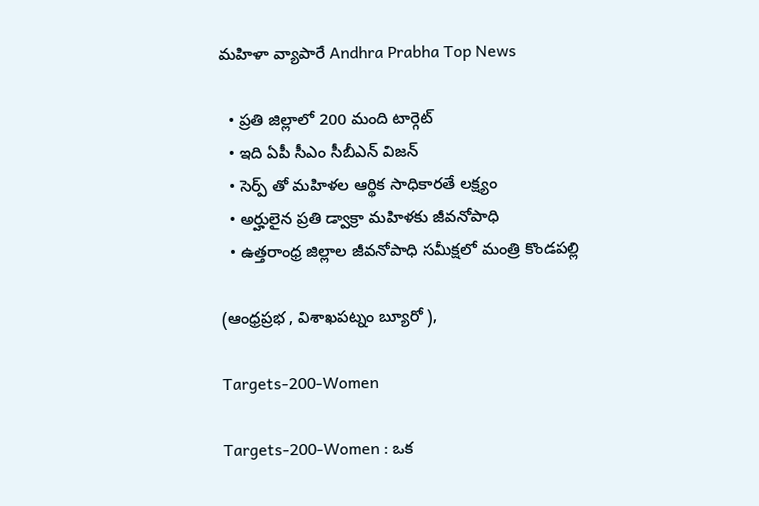మ‌హిళా వ్యాపారే Andhra Prabha Top News

  • ప్ర‌తి జిల్లాలో 200 మంది టార్గెట్
  • ఇది ఏపీ సీఎం సీబీఎన్ విజన్
  • సెర్ప్ తో మ‌హిళ‌ల ఆర్థిక సాధికార‌తే ల‌క్ష్యం
  • అర్హులైన ప్రతి డ్వాక్రా మహిళకు జీవనోపాధి
  • ఉత్త‌రాంధ్ర జిల్లాల జీవ‌నోపాధి స‌మీక్ష‌లో మంత్రి కొండ‌ప‌ల్లి

(ఆంధ్రప్రభ , విశాఖ‌ప‌ట్నం బ్యూరో ),

Targets-200-Women

Targets-200-Women : ఒక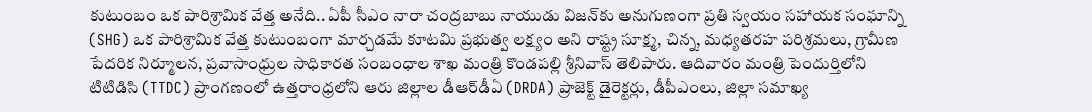కుటుంబం ఒక పారిశ్రామిక వేత్త అనేది.. ఏపీ సీఎం నారా చంద్ర‌బాబు నాయుడు విజ‌న్‌కు అనుగుణంగా ప్రతి స్వయం సహాయక సంఘాన్ని (SHG) ఒక పారిశ్రామిక వేత్త కుటుంబంగా మార్చ‌డ‌మే కూటమి ప్ర‌భుత్వ ల‌క్ష్యం అని రాష్ట్ర సూక్ష్మ, చిన్న, మధ్యతరహ పరిశ్రమలు, గ్రామీణ పేదరిక నిర్మూలన, ప్రవాసాంధ్రుల సాధికారత సంబంధాల శాఖ మంత్రి కొండపల్లి శ్రీనివాస్ తెలిపారు. ఆదివారం మంత్రి పెందుర్తిలోని టిటిడిసి (TTDC) ప్రాంగణంలో ఉత్త‌రాంధ్ర‌లోని ఆరు జిల్లాల డీఆర్‌డీఏ (DRDA) ప్రాజెక్ట్ డైరెక్ట‌ర్లు, డీపీఎంలు, జిల్లా స‌మాఖ్య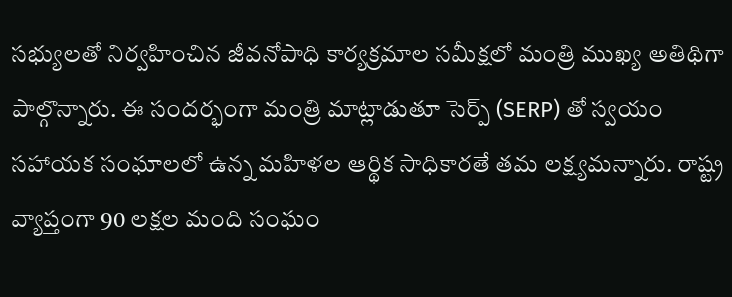స‌భ్యుల‌తో నిర్వ‌హించిన‌ జీవనోపాధి కార్యక్రమాల సమీక్షలో మంత్రి ముఖ్య అతిథిగా పాల్గొన్నారు. ఈ సంద‌ర్భంగా మంత్రి మాట్లాడుతూ సెర్ప్ (SERP) తో స్వ‌యం స‌హాయ‌క సంఘాల‌లో ఉన్న మ‌హిళ‌ల ఆర్థిక సాధికార‌తే త‌మ ల‌క్ష్య‌మ‌న్నారు. రాష్ట్ర వ్యాప్తంగా 90 ల‌క్ష‌ల మంది సంఘం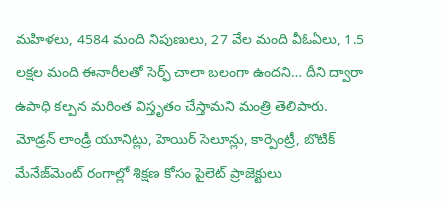మ‌హిళ‌లు, 4584 మంది నిపుణులు, 27 వేల మంది వీఓఏలు, 1.5 ల‌క్ష‌ల మంది ఈనారీల‌తో సెర్ఫ్ చాలా బ‌లంగా ఉంద‌ని… దీని ద్వారా ఉపాధి క‌ల్ప‌న మ‌రింత విస్తృతం చేస్తామ‌ని మంత్రి తెలిపారు. మోడ్రన్ లాండ్రీ యూనిట్లు, హెయిర్ సెలూన్లు, కార్పెంట్రీ, బొటిక్ మేనేజ్‌మెంట్ రంగాల్లో శిక్ష‌ణ కోసం పైలెట్ ప్రాజెక్టులు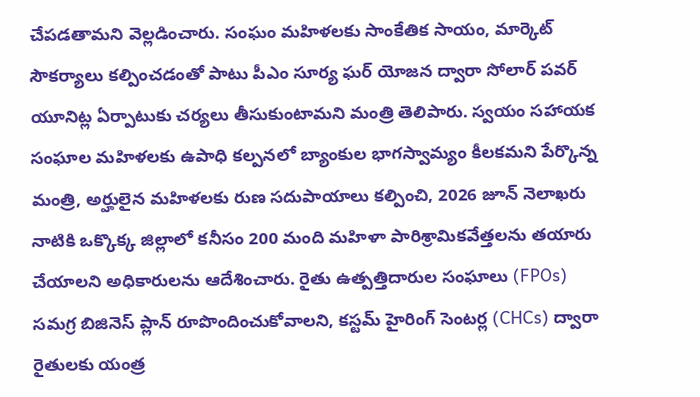చేప‌డ‌తామ‌ని వెల్ల‌డించారు. సంఘం మహిళలకు సాంకేతిక సాయం, మార్కెట్ సౌకర్యాలు కల్పించ‌డంతో పాటు పీఎం సూర్య ఘ‌ర్ యోజ‌న ద్వారా సోలార్ ప‌వ‌ర్ యూనిట్ల ఏర్పాటుకు చ‌ర్య‌లు తీసుకుంటామ‌ని మంత్రి తెలిపారు. స్వయం సహాయక సంఘాల మహిళలకు ఉపాధి కల్పనలో బ్యాంకుల భాగస్వామ్యం కీలకమని పేర్కొన్న మంత్రి, అర్హులైన మహిళలకు రుణ సదుపాయాలు కల్పించి, 2026 జూన్ నెలాఖరు నాటికి ఒక్కొక్క జిల్లాలో కనీసం 200 మంది మహిళా పారిశ్రామికవేత్తలను తయారు చేయాలని అధికారులను ఆదేశించారు. రైతు ఉత్పత్తిదారుల సంఘాలు (FPOs) సమగ్ర బిజినెస్ ప్లాన్ రూపొందించుకోవాలని, కస్టమ్ హైరింగ్ సెంటర్ల (CHCs) ద్వారా రైతులకు యంత్ర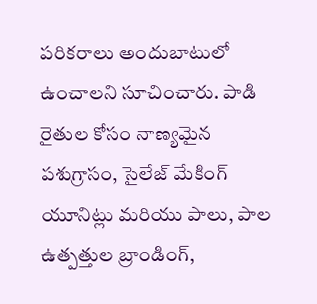పరికరాలు అందుబాటులో ఉంచాలని సూచించారు. పాడి రైతుల కోసం నాణ్యమైన పశుగ్రాసం, సైలేజ్ మేకింగ్ యూనిట్లు మరియు పాలు, పాల ఉత్పత్తుల బ్రాండింగ్,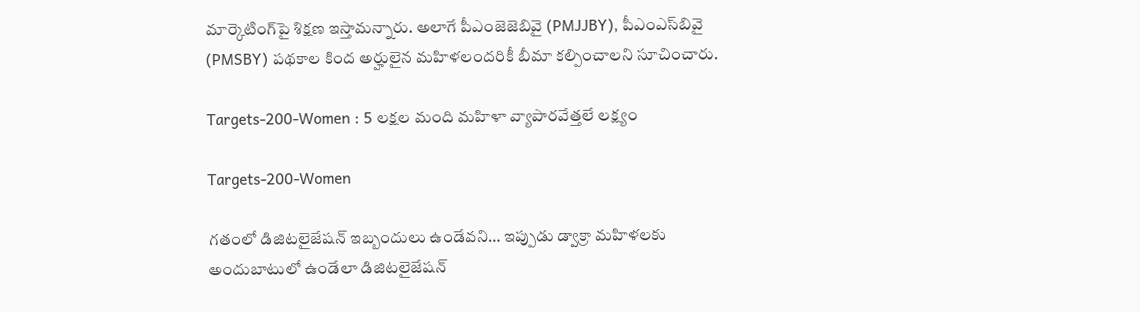మార్కెటింగ్‌పై శిక్షణ ఇస్తామన్నారు. అలాగే పీఎంజెజెబివై (PMJJBY), పీఎంఎస్‌బివై (PMSBY) పథకాల కింద అర్హులైన మహిళలందరికీ బీమా క‌ల్పించాల‌ని సూచించారు.

Targets-200-Women : 5 ల‌క్ష‌ల మంది మ‌హిళా వ్యాపార‌వేత్త‌లే ల‌క్ష్యం

Targets-200-Women

గ‌తంలో డిజిట‌లైజేష‌న్ ఇబ్బందులు ఉండేవ‌ని… ఇప్పుడు డ్వాక్రా మ‌హిళ‌ల‌కు అందుబాటులో ఉండేలా డిజిట‌లైజేష‌న్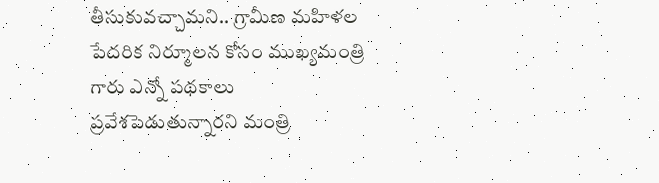తీసుకువ‌చ్చామ‌ని.. గ్రామీణ మ‌హిళ‌ల పేద‌రిక నిర్మూల‌న కోసం ముఖ్య‌మంత్రి గారు ఎన్నో ప‌థ‌కాలు ప్ర‌వేశ‌పెడుతున్నార‌ని మంత్రి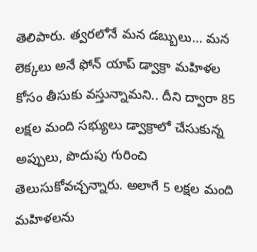తెలిపారు. త్వ‌ర‌లోనే మ‌న డ‌బ్బులు… మ‌న లెక్క‌లు అనే ఫోన్ యాప్ డ్వాక్రా మ‌హిళల కోసం తీసుకు వ‌స్తున్నామ‌ని.. దీని ద్వారా 85 ల‌క్ష‌ల మంది స‌భ్యులు డ్వాక్రాలో చేసుకున్న అప్పులు, పొదుపు గురించి తెలుసుకోవ‌చ్చ‌న్నారు. అలాగే 5 ల‌క్ష‌ల మంది మ‌హిళ‌ల‌ను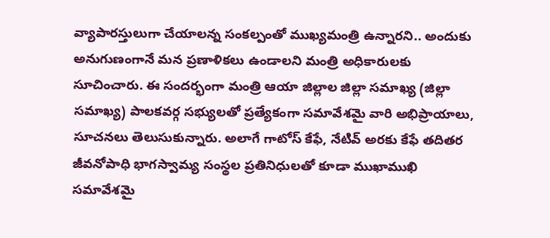వ్యాపార‌స్తులుగా చేయాల‌న్న సంక‌ల్పంతో ముఖ్య‌మంత్రి ఉన్నార‌ని.. అందుకు అనుగుణంగానే మ‌న ప్ర‌ణాళిక‌లు ఉండాల‌ని మంత్రి అధికారుల‌కు సూచించారు. ఈ సందర్భంగా మంత్రి ఆయా జిల్లాల జిల్లా సమాఖ్య (జిల్లా సమాఖ్య) పాలకవర్గ సభ్యులతో ప్రత్యేకంగా సమావేశమై వారి అభిప్రాయాలు, సూచనలు తెలుసుకున్నారు. అలాగే గాటోస్ కేఫే, నేటివ్ అరకు కేఫే తదితర జీవనోపాధి భాగస్వామ్య సంస్థల ప్రతినిధులతో కూడా ముఖాముఖి సమావేశమై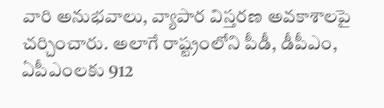వారి అనుభవాలు, వ్యాపార విస్తరణ అవకాశాలపై చర్చించారు. అలాగే రాష్ట్రంలోని పీడీ, డీపీఎం, ఏపీఎంల‌కు 912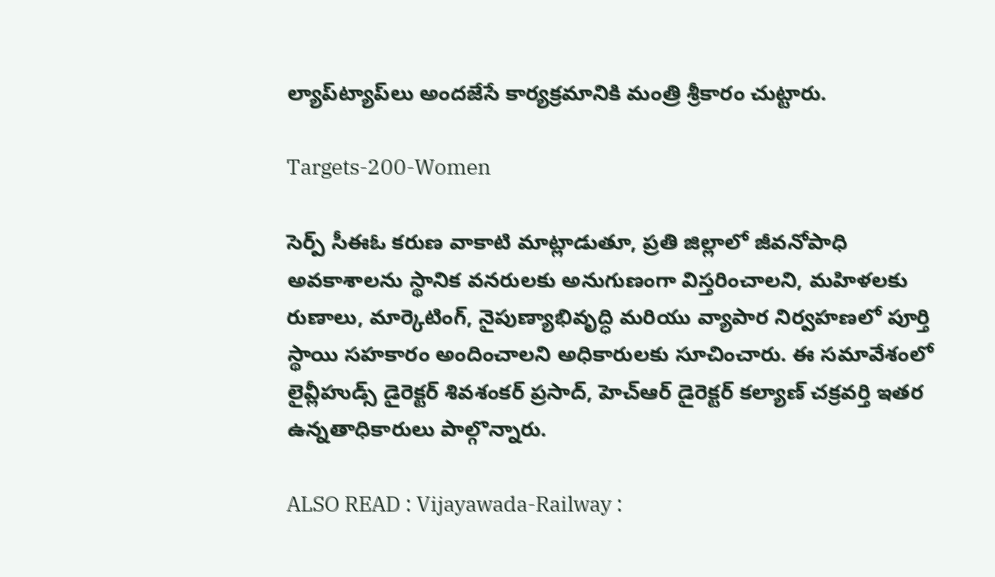ల్యాప్‌ట్యాప్‌లు అంద‌జేసే కార్య‌క్ర‌మానికి మంత్రి శ్రీకారం చుట్టారు.

Targets-200-Women

సెర్ప్ సీఈఓ కరుణ వాకాటి మాట్లాడుతూ, ప్రతి జిల్లాలో జీవనోపాధి అవకాశాలను స్థానిక వనరులకు అనుగుణంగా విస్తరించాలని, మహిళలకు రుణాలు, మార్కెటింగ్, నైపుణ్యాభివృద్ధి మరియు వ్యాపార నిర్వహణలో పూర్తి స్థాయి సహకారం అందించాలని అధికారులకు సూచించారు. ఈ సమావేశంలో లైవ్లీహుడ్స్ డైరెక్టర్ శివశంకర్ ప్రసాద్, హెచ్ఆర్ డైరెక్టర్ కల్యాణ్ చక్రవర్తి ఇతర ఉన్నతాధికారులు పాల్గొన్నారు.

ALSO READ : Vijayawada-Railway :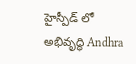హైస్పీడ్ లో అభివృద్ధి Andhra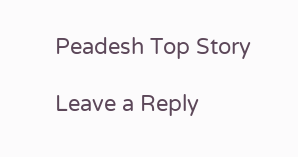Peadesh Top Story

Leave a Reply